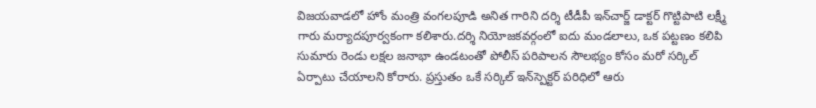విజయవాడలో హోం మంత్రి వంగలపూడి అనిత గారిని దర్శి టీడీపీ ఇన్‌చార్జ్ డాక్టర్ గొట్టిపాటి లక్ష్మీ గారు మర్యాదపూర్వకంగా కలిశారు.దర్శి నియోజకవర్గంలో ఐదు మండలాలు, ఒక పట్టణం కలిపి సుమారు రెండు లక్షల జనాభా ఉండటంతో పోలీస్ పరిపాలన సౌలభ్యం కోసం మరో సర్కిల్ ఏర్పాటు చేయాలని కోరారు. ప్రస్తుతం ఒకే సర్కిల్ ఇన్‌స్పెక్టర్ పరిధిలో ఆరు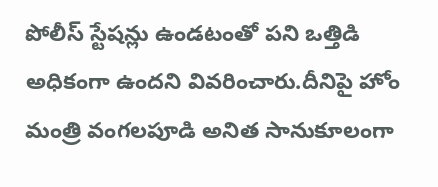పోలీస్ స్టేషన్లు ఉండటంతో పని ఒత్తిడి అధికంగా ఉందని వివరించారు.దీనిపై హోం మంత్రి వంగలపూడి అనిత సానుకూలంగా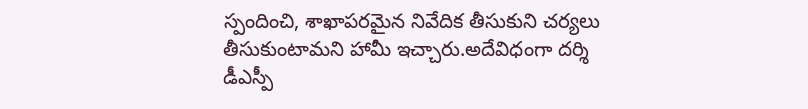స్పందించి, శాఖాపరమైన నివేదిక తీసుకుని చర్యలు తీసుకుంటామని హామీ ఇచ్చారు.అదేవిధంగా దర్శి డీఎస్పీ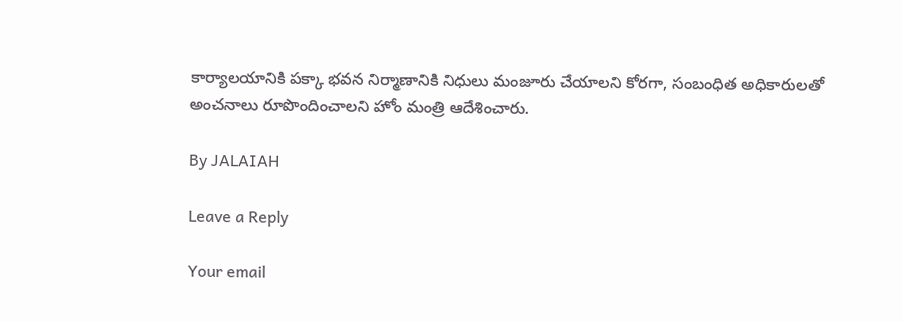కార్యాలయానికి పక్కా భవన నిర్మాణానికి నిధులు మంజూరు చేయాలని కోరగా, సంబంధిత అధికారులతో అంచనాలు రూపొందించాలని హోం మంత్రి ఆదేశించారు.

By JALAIAH

Leave a Reply

Your email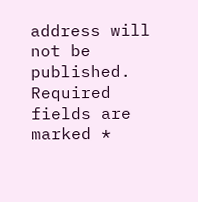address will not be published. Required fields are marked *